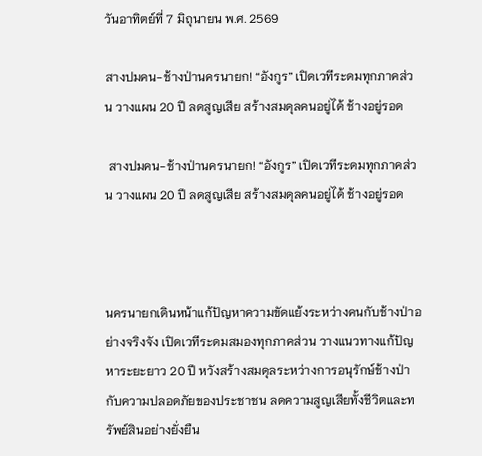วันอาทิตย์ที่ 7 มิถุนายน พ.ศ. 2569

สางปมคน-ช้างป่านครนายก! “อังกูร” เปิดเวทีระดมทุกภาคส่วน วางแผน 20 ปี ลดสูญเสีย สร้างสมดุลคนอยู่ได้ ช้างอยู่รอด

 สางปมคน-ช้างป่านครนายก! “อังกูร” เปิดเวทีระดมทุกภาคส่วน วางแผน 20 ปี ลดสูญเสีย สร้างสมดุลคนอยู่ได้ ช้างอยู่รอด



นครนายกเดินหน้าแก้ปัญหาความขัดแย้งระหว่างคนกับช้างป่าอย่างจริงจัง เปิดเวทีระดมสมองทุกภาคส่วน วางแนวทางแก้ปัญหาระยะยาว 20 ปี หวังสร้างสมดุลระหว่างการอนุรักษ์ช้างป่ากับความปลอดภัยของประชาชน ลดความสูญเสียทั้งชีวิตและทรัพย์สินอย่างยั่งยืน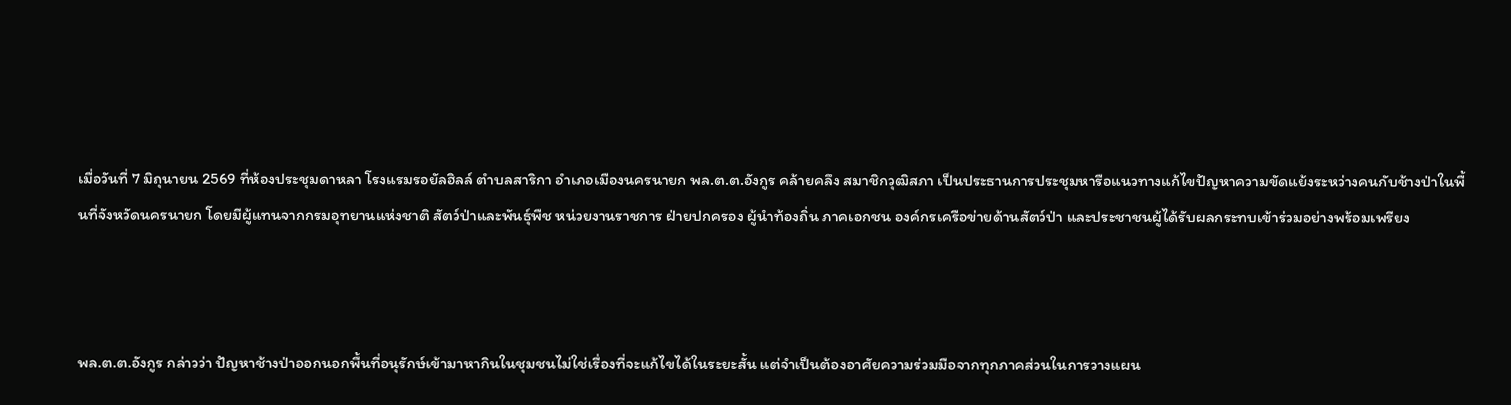เมื่อวันที่ 7 มิถุนายน 2569 ที่ห้องประชุมดาหลา โรงแรมรอยัลฮิลล์ ตำบลสาริกา อำเภอเมืองนครนายก พล.ต.ต.อังกูร คล้ายคลึง สมาชิกวุฒิสภา เป็นประธานการประชุมหารือแนวทางแก้ไขปัญหาความขัดแย้งระหว่างคนกับช้างป่าในพื้นที่จังหวัดนครนายก โดยมีผู้แทนจากกรมอุทยานแห่งชาติ สัตว์ป่าและพันธุ์พืช หน่วยงานราชการ ฝ่ายปกครอง ผู้นำท้องถิ่น ภาคเอกชน องค์กรเครือข่ายด้านสัตว์ป่า และประชาชนผู้ได้รับผลกระทบเข้าร่วมอย่างพร้อมเพรียง



พล.ต.ต.อังกูร กล่าวว่า ปัญหาช้างป่าออกนอกพื้นที่อนุรักษ์เข้ามาหากินในชุมชนไม่ใช่เรื่องที่จะแก้ไขได้ในระยะสั้น แต่จำเป็นต้องอาศัยความร่วมมือจากทุกภาคส่วนในการวางแผน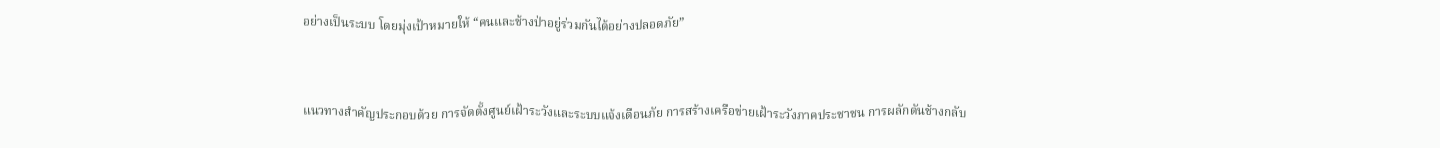อย่างเป็นระบบ โดยมุ่งเป้าหมายให้ “คนและช้างป่าอยู่ร่วมกันได้อย่างปลอดภัย”



แนวทางสำคัญประกอบด้วย การจัดตั้งศูนย์เฝ้าระวังและระบบแจ้งเตือนภัย การสร้างเครือข่ายเฝ้าระวังภาคประชาชน การผลักดันช้างกลับ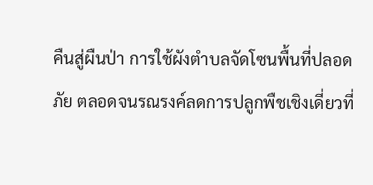คืนสู่ผืนป่า การใช้ผังตำบลจัดโซนพื้นที่ปลอดภัย ตลอดจนรณรงค์ลดการปลูกพืชเชิงเดี่ยวที่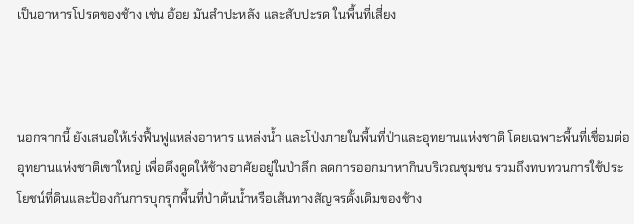เป็นอาหารโปรดของช้าง เช่น อ้อย มันสำปะหลัง และสับปะรด ในพื้นที่เสี่ยง



นอกจากนี้ ยังเสนอให้เร่งฟื้นฟูแหล่งอาหาร แหล่งน้ำ และโป่งภายในพื้นที่ป่าและอุทยานแห่งชาติ โดยเฉพาะพื้นที่เชื่อมต่ออุทยานแห่งชาติเขาใหญ่ เพื่อดึงดูดให้ช้างอาศัยอยู่ในป่าลึก ลดการออกมาหากินบริเวณชุมชน รวมถึงทบทวนการใช้ประโยชน์ที่ดินและป้องกันการบุกรุกพื้นที่ป่าต้นน้ำหรือเส้นทางสัญจรดั้งเดิมของช้าง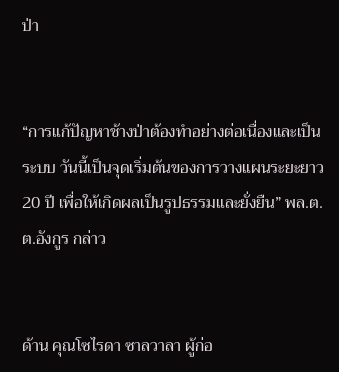ป่า


“การแก้ปัญหาช้างป่าต้องทำอย่างต่อเนื่องและเป็นระบบ วันนี้เป็นจุดเริ่มต้นของการวางแผนระยะยาว 20 ปี เพื่อให้เกิดผลเป็นรูปธรรมและยั่งยืน” พล.ต.ต.อังกูร กล่าว


ด้าน คุณโซไรดา ซาลวาลา ผู้ก่อ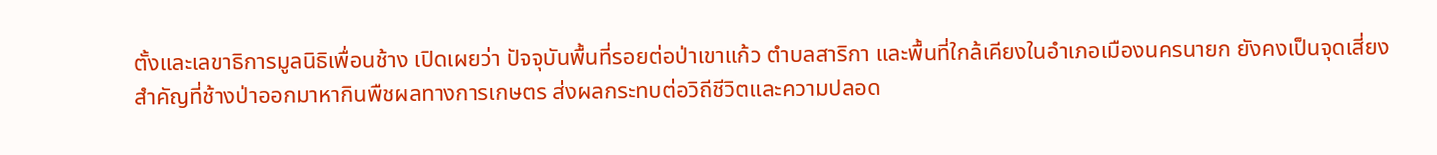ตั้งและเลขาธิการมูลนิธิเพื่อนช้าง เปิดเผยว่า ปัจจุบันพื้นที่รอยต่อป่าเขาแก้ว ตำบลสาริกา และพื้นที่ใกล้เคียงในอำเภอเมืองนครนายก ยังคงเป็นจุดเสี่ยงสำคัญที่ช้างป่าออกมาหากินพืชผลทางการเกษตร ส่งผลกระทบต่อวิถีชีวิตและความปลอด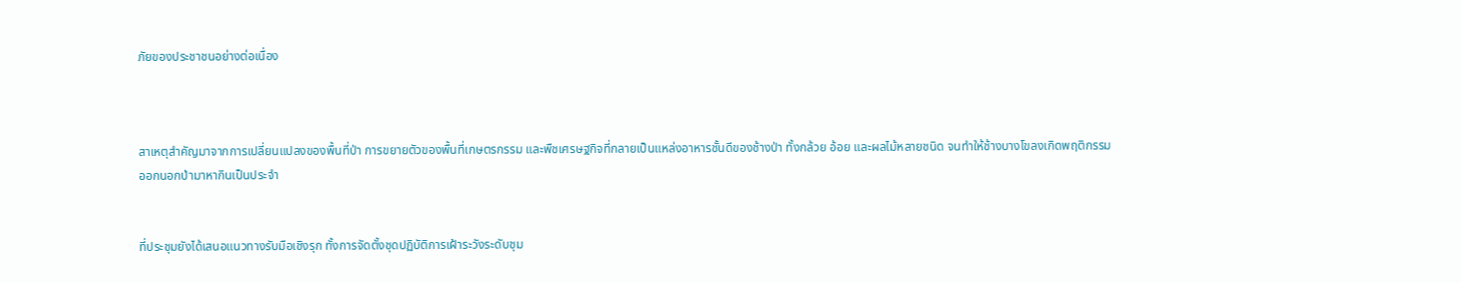ภัยของประชาชนอย่างต่อเนื่อง



สาเหตุสำคัญมาจากการเปลี่ยนแปลงของพื้นที่ป่า การขยายตัวของพื้นที่เกษตรกรรม และพืชเศรษฐกิจที่กลายเป็นแหล่งอาหารชั้นดีของช้างป่า ทั้งกล้วย อ้อย และผลไม้หลายชนิด จนทำให้ช้างบางโขลงเกิดพฤติกรรมออกนอกป่ามาหากินเป็นประจำ


ที่ประชุมยังได้เสนอแนวทางรับมือเชิงรุก ทั้งการจัดตั้งชุดปฏิบัติการเฝ้าระวังระดับชุม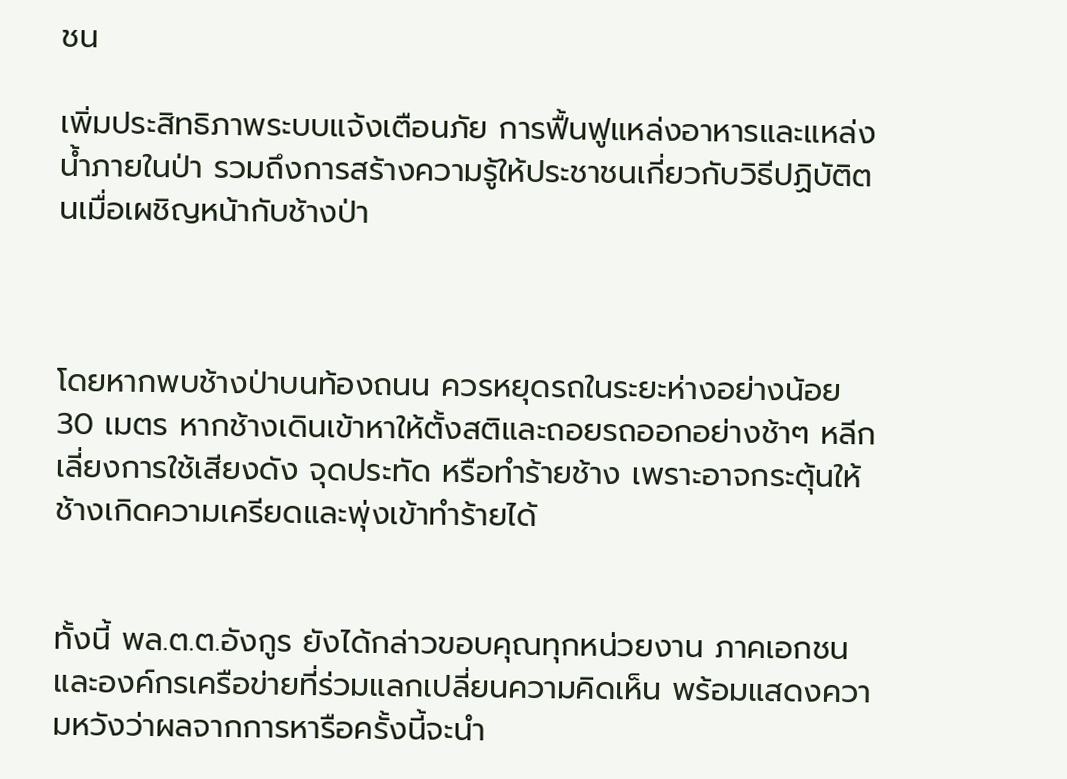ชน

เพิ่มประสิทธิภาพระบบแจ้งเตือนภัย การฟื้นฟูแหล่งอาหารและแหล่งน้ำภายในป่า รวมถึงการสร้างความรู้ให้ประชาชนเกี่ยวกับวิธีปฏิบัติตนเมื่อเผชิญหน้ากับช้างป่า



โดยหากพบช้างป่าบนท้องถนน ควรหยุดรถในระยะห่างอย่างน้อย 30 เมตร หากช้างเดินเข้าหาให้ตั้งสติและถอยรถออกอย่างช้าๆ หลีกเลี่ยงการใช้เสียงดัง จุดประทัด หรือทำร้ายช้าง เพราะอาจกระตุ้นให้ช้างเกิดความเครียดและพุ่งเข้าทำร้ายได้


ทั้งนี้ พล.ต.ต.อังกูร ยังได้กล่าวขอบคุณทุกหน่วยงาน ภาคเอกชน และองค์กรเครือข่ายที่ร่วมแลกเปลี่ยนความคิดเห็น พร้อมแสดงความหวังว่าผลจากการหารือครั้งนี้จะนำ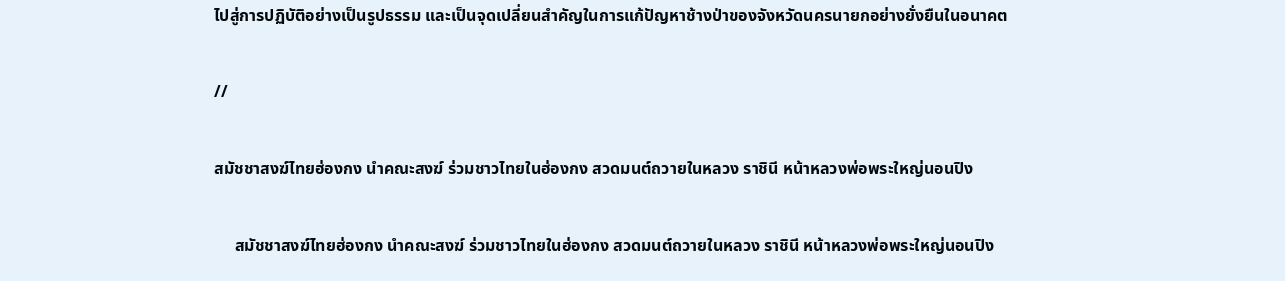ไปสู่การปฏิบัติอย่างเป็นรูปธรรม และเป็นจุดเปลี่ยนสำคัญในการแก้ปัญหาช้างป่าของจังหวัดนครนายกอย่างยั่งยืนในอนาคต

//

สมัชชาสงฆ์ไทยฮ่องกง นำคณะสงฆ์ ร่วมชาวไทยในฮ่องกง สวดมนต์ถวายในหลวง ราชินี หน้าหลวงพ่อพระใหญ่นอนปิง

     สมัชชาสงฆ์ไทยฮ่องกง นำคณะสงฆ์ ร่วมชาวไทยในฮ่องกง สวดมนต์ถวายในหลวง ราชินี หน้าหลวงพ่อพระใหญ่นอนปิง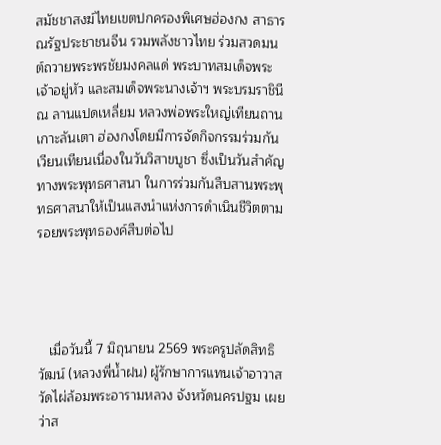สมัชชาสงฆ์ไทยเขตปกครองพิเศษฮ่องกง สาธารณรัฐประชาชนจีน รวมพลังชาวไทย ร่วมสวดมนต์ถวายพระพรชัยมงคลแด่ พระบาทสมเด็จพระเจ้าอยู่หัว และสมเด็จพระนางเจ้าฯ พระบรมราชินี ณ ลานแปดเหลี่ยม หลวงพ่อพระใหญ่เทียนถาน เกาะลันเตา ฮ่องกงโดยมีการจัดกิจกรรมร่วมกันเวียนเทียนเนื่องในวันวิสาขบูชา ซึ่งเป็นวันสำคัญทางพระพุทธศาสนา ในการร่วมกันสืบสานพระพุทธศาสนาให้เป็นแสงนำแห่งการดำเนินชีวิตตามรอยพระพุทธองค์สืบต่อไป




   เมื่อวันนี้ 7 มิถุนายน 2569 พระครูปลัดสิทธิวัฒน์ (หลวงพี่น้ำฝน) ผู้รักษาการแทนเจ้าอาวาสวัดไผ่ล้อมพระอารามหลวง จังหวัดนครปฐม เผยว่าส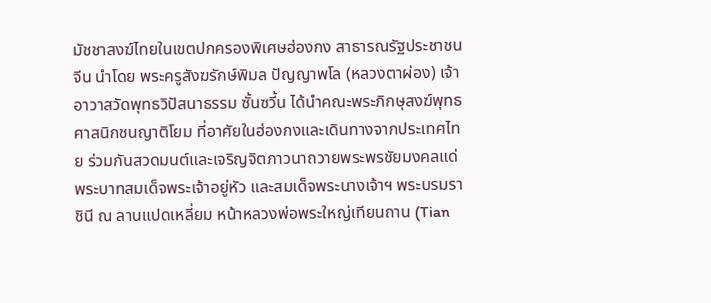มัชชาสงฆ์ไทยในเขตปกครองพิเศษฮ่องกง สาธารณรัฐประชาชนจีน นำโดย พระครูสังฆรักษ์พิมล ปัญญาพโล (หลวงตาผ่อง) เจ้าอาวาสวัดพุทธวิปัสนาธรรม ซั้นซวี้น ได้นำคณะพระภิกษุสงฆ์พุทธศาสนิกชนญาติโยม ที่อาศัยในฮ่องกงและเดินทางจากประเทศไทย ร่วมกันสวดมนต์และเจริญจิตภาวนาถวายพระพรชัยมงคลแด่พระบาทสมเด็จพระเจ้าอยู่หัว และสมเด็จพระนางเจ้าฯ พระบรมราชินี ณ ลานแปดเหลี่ยม หน้าหลวงพ่อพระใหญ่เทียนถาน (Tian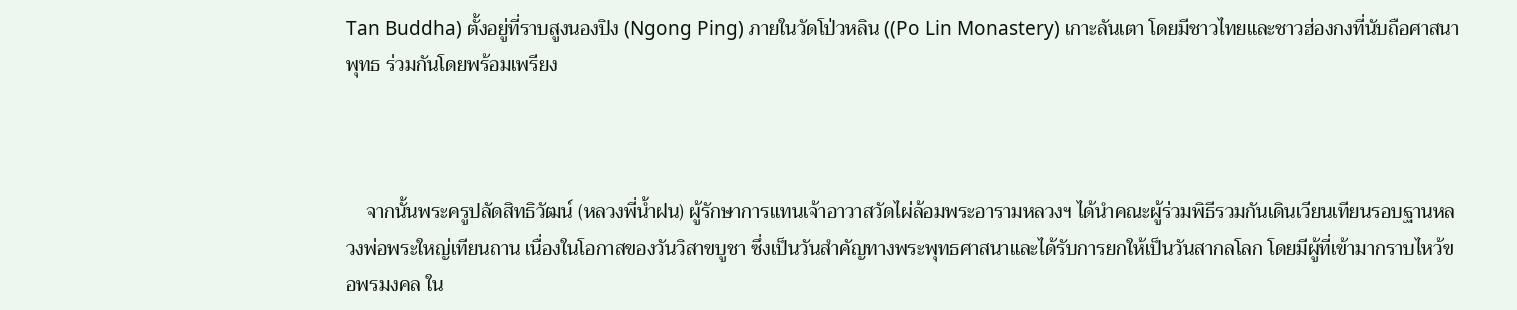Tan Buddha) ตั้งอยู่ที่ราบสูงนองปิง (Ngong Ping) ภายในวัดโป่วหลิน ((Po Lin Monastery) เกาะลันเตา โดยมีชาวไทยและชาวฮ่องกงที่นับถือศาสนาพุทธ ร่วมกันโดยพร้อมเพรียง



    จากนั้นพระครูปลัดสิทธิวัฒน์ (หลวงพี่น้ำฝน) ผู้รักษาการแทนเจ้าอาวาสวัดไผ่ล้อมพระอารามหลวงฯ ได้นำคณะผู้ร่วมพิธีรวมกันเดินเวียนเทียนรอบฐานหลวงพ่อพระใหญ่เทียนถาน เนื่องในโอกาสของวันวิสาขบูชา ซึ่งเป็นวันสำคัญทางพระพุทธศาสนาและได้รับการยกให้เป็นวันสากลโลก โดยมีผู้ที่เข้ามากราบไหว้ขอพรมงคล ใน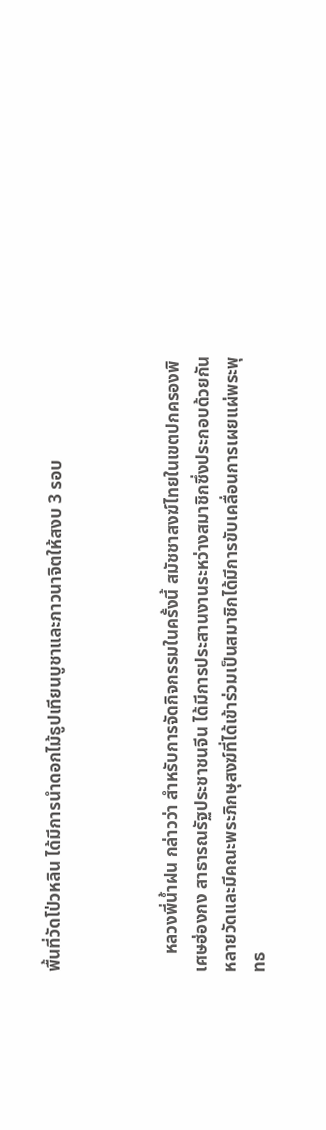พื้นที่วัดโป่วหลิน ได้มีการนำดอกไม้ธูปเทียนบูชาและภาวนาจิตให้สงบ 3 รอบ



    หลวงพี่น้ำฝน กล่าวว่า สำหรับการจัดกิจกรรมในครั้งนี้ สมัชชาสงฆ์ไทยในเขตปกครองพิเศษฮ่องกง สาธารณรัฐประชาชนจีน ได้มีการประสานงานระหว่างสมาชิกซึ่งประกอบด้วยกันหลายวัดและมีคณะพระภิกษุสงฆ์ที่ได้เข้าร่วมเป็นสมาชิกได้มีการขับเคลื่อนการเผยแผ่พระพุทธ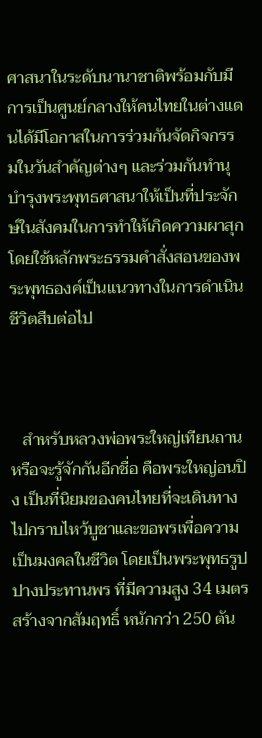ศาสนาในระดับนานาชาติพร้อมกับมีการเป็นศูนย์กลางให้คนไทยในต่างแดนได้มีโอกาสในการร่วมกันจัดกิจกรรมในวันสำคัญต่างๆ และร่วมกันทำนุบำรุงพระพุทธศาสนาให้เป็นที่ประจักษ์ในสังคมในการทำให้เกิดความผาสุกโดยใช้หลักพระธรรมคำสั่งสอนของพระพุทธองค์เป็นแนวทางในการดำเนินชีวิตสืบต่อไป



   สำหรับหลวงพ่อพระใหญ่เทียนถาน หรือจะรู้จักกันอีกชื่อ คือพระใหญ่อนปิง เป็นที่นิยมของคนไทยที่จะเดินทางไปกราบไหว้บูชาและขอพรเพื่อความเป็นมงคลในชีวิต โดยเป็นพระพุทธรูปปางประทานพร ที่มีความสูง 34 เมตร สร้างจากสัมฤทธิ์ หนักกว่า 250 ตัน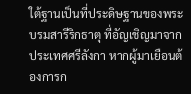ใต้ฐานเป็นที่ประดิษฐานของพระบรมสารีริกธาตุ ที่อัญเชิญมาจากประเทศศรีลังกา หากผู้มาเยือนต้องการก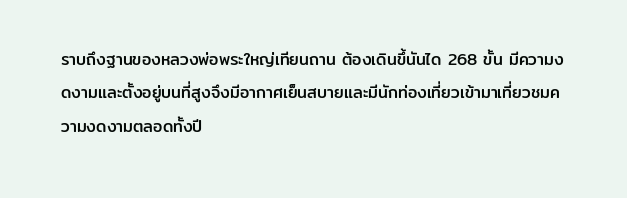ราบถึงฐานของหลวงพ่อพระใหญ่เทียนถาน ต้องเดินขึ้นันได 268 ขั้น มีความงดงามและตั้งอยู่บนที่สูงจึงมีอากาศเย็นสบายและมีนักท่องเที่ยวเข้ามาเที่ยวชมความงดงามตลอดทั้งปี